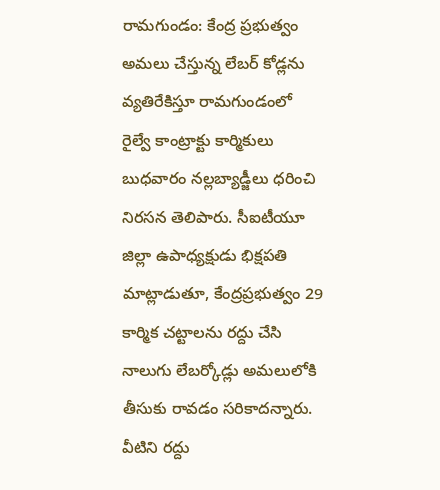రామగుండం: కేంద్ర ప్రభుత్వం అమలు చేస్తున్న లేబర్ కోడ్లను వ్యతిరేకిస్తూ రామగుండంలో రైల్వే కాంట్రాక్టు కార్మికులు బుధవారం నల్లబ్యాడ్జీలు ధరించి నిరసన తెలిపారు. సీఐటీయూ జిల్లా ఉపాధ్యక్షుడు భిక్షపతి మాట్లాడుతూ, కేంద్రప్రభుత్వం 29 కార్మిక చట్టాలను రద్దు చేసి నాలుగు లేబర్కోడ్లు అమలులోకి తీసుకు రావడం సరికాదన్నారు. వీటిని రద్దు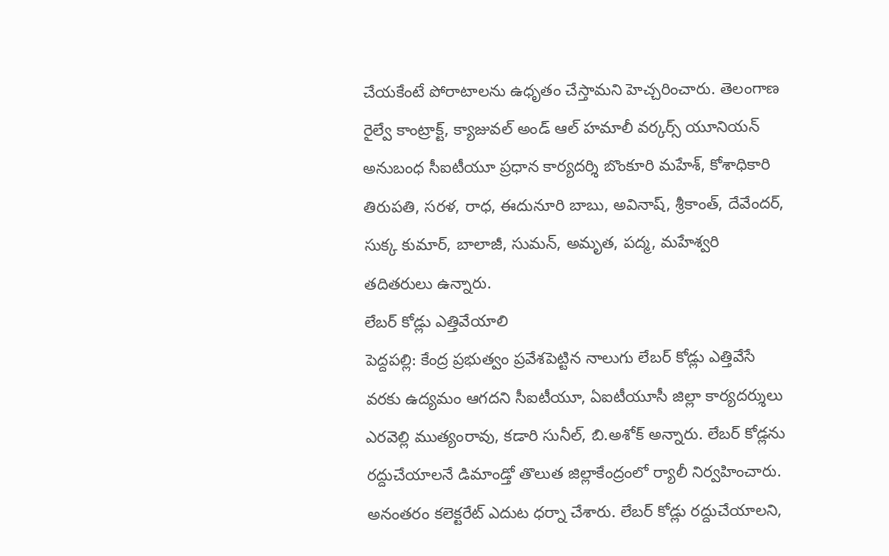చేయకేంటే పోరాటాలను ఉధృతం చేస్తామని హెచ్చరించారు. తెలంగాణ రైల్వే కాంట్రాక్ట్, క్యాజువల్ అండ్ ఆల్ హమాలీ వర్కర్స్ యూనియన్ అనుబంధ సీఐటీయూ ప్రధాన కార్యదర్శి బొంకూరి మహేశ్, కోశాధికారి తిరుపతి, సరళ, రాధ, ఈదునూరి బాబు, అవినాష్, శ్రీకాంత్, దేవేందర్, సుక్క కుమార్, బాలాజీ, సుమన్, అమృత, పద్మ, మహేశ్వరి తదితరులు ఉన్నారు.
లేబర్ కోడ్లు ఎత్తివేయాలి
పెద్దపల్లి: కేంద్ర ప్రభుత్వం ప్రవేశపెట్టిన నాలుగు లేబర్ కోడ్లు ఎత్తివేసే వరకు ఉద్యమం ఆగదని సీఐటీయూ, ఏఐటీయూసీ జిల్లా కార్యదర్శులు ఎరవెల్లి ముత్యంరావు, కడారి సునీల్, బి.అశోక్ అన్నారు. లేబర్ కోడ్లను రద్దుచేయాలనే డిమాండ్తో తొలుత జిల్లాకేంద్రంలో ర్యాలీ నిర్వహించారు. అనంతరం కలెక్టరేట్ ఎదుట ధర్నా చేశారు. లేబర్ కోడ్లు రద్దుచేయాలని,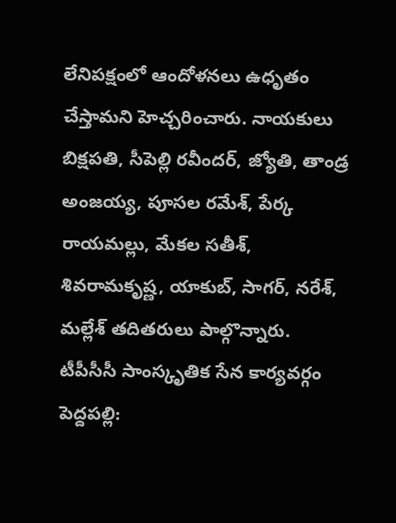లేనిపక్షంలో ఆందోళనలు ఉధృతం చేస్తామని హెచ్చరించారు. నాయకులు బిక్షపతి, సీపెల్లి రవీందర్, జ్యోతి, తాండ్ర అంజయ్య, పూసల రమేశ్, పేర్క రాయమల్లు, మేకల సతీశ్, శివరామకృష్ణ, యాకుబ్, సాగర్, నరేశ్, మల్లేశ్ తదితరులు పాల్గొన్నారు.
టీపీసీసీ సాంస్కృతిక సేన కార్యవర్గం
పెద్దపల్లి: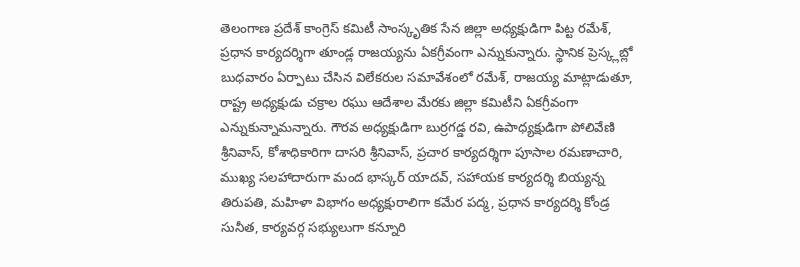తెలంగాణ ప్రదేశ్ కాంగ్రెస్ కమిటీ సాంస్కృతిక సేన జిల్లా అధ్యక్షుడిగా పిట్ట రమేశ్, ప్రధాన కార్యదర్శిగా తూండ్ల రాజయ్యను ఏకగ్రీవంగా ఎన్నుకున్నారు. స్థానిక ప్రెస్క్లబ్లో బుధవారం ఏర్పాటు చేసిన విలేకరుల సమావేశంలో రమేశ్, రాజయ్య మాట్లాడుతూ, రాష్ట్ర అధ్యక్షుడు చక్రాల రఘు ఆదేశాల మేరకు జిల్లా కమిటీని ఏకగ్రీవంగా ఎన్నుకున్నామన్నారు. గౌరవ అధ్యక్షుడిగా బుర్రగడ్డ రవి, ఉపాధ్యక్షుడిగా పోలివేణి శ్రీనివాస్, కోశాధికారిగా దాసరి శ్రీనివాస్, ప్రచార కార్యదర్శిగా పూసాల రమణాచారి, ముఖ్య సలహాదారుగా మంద భాస్కర్ యాదవ్, సహాయక కార్యదర్శి బియ్యన్న తిరుపతి, మహిళా విభాగం అధ్యక్షురాలిగా కమేర పద్మ, ప్రధాన కార్యదర్శి కోండ్ర సునీత, కార్యవర్గ సభ్యులుగా కన్నూరి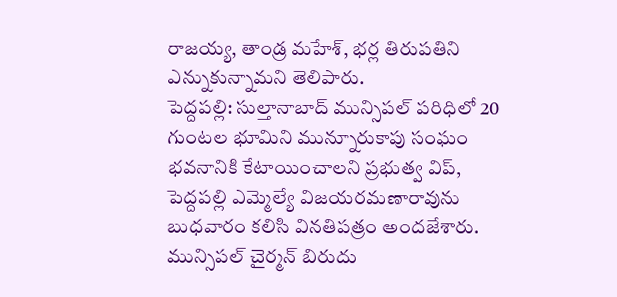రాజయ్య, తాండ్ర మహేశ్, భర్ల తిరుపతిని ఎన్నుకున్నామని తెలిపారు.
పెద్దపల్లి: సుల్తానాబాద్ మున్సిపల్ పరిధిలో 20 గుంటల భూమిని మున్నూరుకాపు సంఘం భవనానికి కేటాయించాలని ప్రభుత్వ విప్, పెద్దపల్లి ఎమ్మెల్యే విజయరమణారావును బుధవారం కలిసి వినతిపత్రం అందజేశారు. మున్సిపల్ చైర్మన్ బిరుదు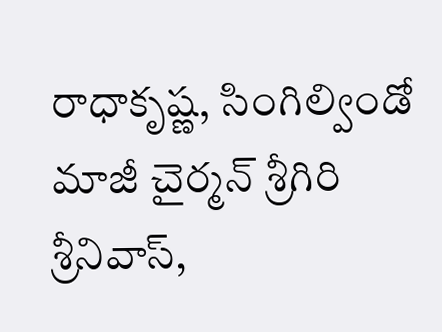రాధాకృష్ణ, సింగిల్విండో మాజీ చైర్మన్ శ్రీగిరి శ్రీనివాస్,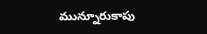మున్నూరుకాపు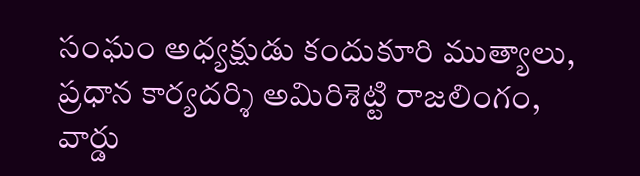సంఘం అధ్యక్షుడు కందుకూరి ముత్యాలు, ప్రధాన కార్యదర్శి అమిరిశెట్టి రాజలింగం, వార్డు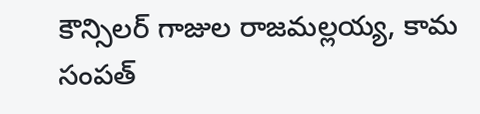కౌన్సిలర్ గాజుల రాజమల్లయ్య, కామ సంపత్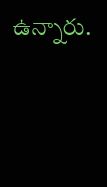ఉన్నారు.